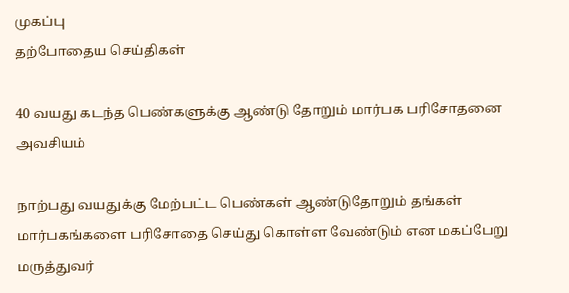முகப்பு
தற்போதைய செய்திகள்

40 வயது கடந்த பெண்களுக்கு ஆண்டு தோறும் மார்பக பரிசோதனை அவசியம்

நாற்பது வயதுக்கு மேற்பட்ட பெண்கள் ஆண்டுதோறும் தங்கள் மார்பகங்களை பரிசோதை செய்து கொள்ள வேண்டும் என மகப்பேறு மருத்துவர்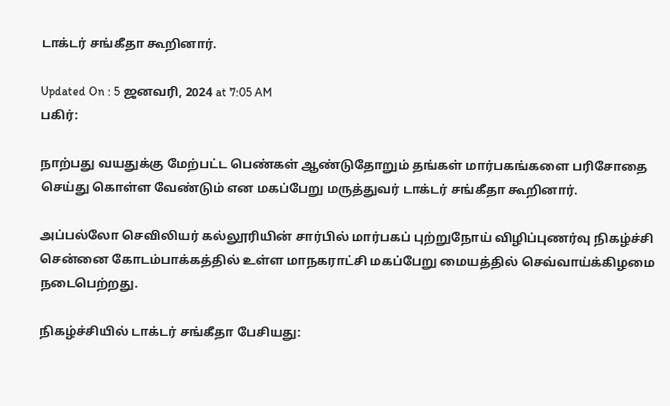டாக்டர் சங்கீதா கூறினார்.

Updated On : 5 ஜனவரி, 2024 at 7:05 AM
பகிர்:

நாற்பது வயதுக்கு மேற்பட்ட பெண்கள் ஆண்டுதோறும் தங்கள் மார்பகங்களை பரிசோதை செய்து கொள்ள வேண்டும் என மகப்பேறு மருத்துவர் டாக்டர் சங்கீதா கூறினார்.

அப்பல்லோ செவிலியர் கல்லூரியின் சார்பில் மார்பகப் புற்றுநோய் விழிப்புணர்வு நிகழ்ச்சி சென்னை கோடம்பாக்கத்தில் உள்ள மாநகராட்சி மகப்பேறு மையத்தில் செவ்வாய்க்கிழமை நடைபெற்றது.

நிகழ்ச்சியில் டாக்டர் சங்கீதா பேசியது: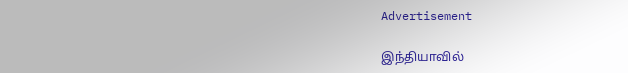Advertisement

இந்தியாவில்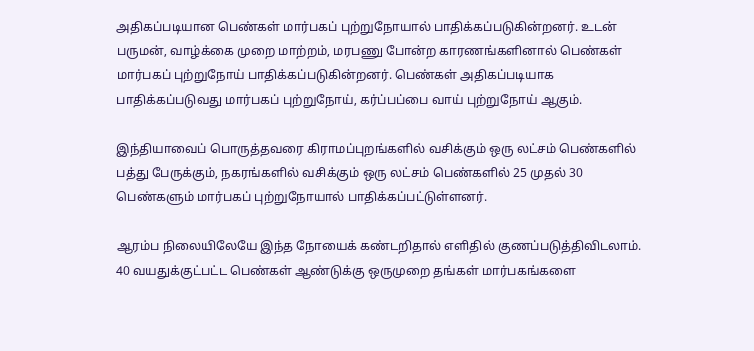அதிகப்படியான பெண்கள் மார்பகப் புற்றுநோயால் பாதிக்கப்படுகின்றனர். உடன் பருமன், வாழ்க்கை முறை மாற்றம், மரபணு போன்ற காரணங்களினால் பெண்கள் மார்பகப் புற்றுநோய் பாதிக்கப்படுகின்றனர். பெண்கள் அதிகப்படியாக பாதிக்கப்படுவது மார்பகப் புற்றுநோய், கர்ப்பப்பை வாய் புற்றுநோய் ஆகும்.

இந்தியாவைப் பொருத்தவரை கிராமப்புறங்களில் வசிக்கும் ஒரு லட்சம் பெண்களில் பத்து பேருக்கும், நகரங்களில் வசிக்கும் ஒரு லட்சம் பெண்களில் 25 முதல் 30 பெண்களும் மார்பகப் புற்றுநோயால் பாதிக்கப்பட்டுள்ளனர்.

ஆரம்ப நிலையிலேயே இந்த நோயைக் கண்டறிதால் எளிதில் குணப்படுத்திவிடலாம். 40 வயதுக்குட்பட்ட பெண்கள் ஆண்டுக்கு ஒருமுறை தங்கள் மார்பகங்களை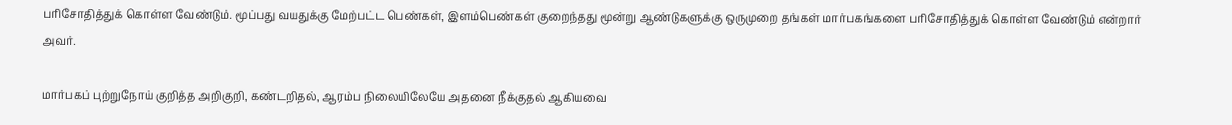பரிசோதித்துக் கொள்ள வேண்டும். மூப்பது வயதுக்கு மேற்பட்ட பெண்கள், இளம்பெண்கள் குறைந்தது மூன்று ஆண்டுகளுக்கு ஒருமுறை தங்கள் மார்பகங்களை பரிசோதித்துக் கொள்ள வேண்டும் என்றார் அவர்.

மார்பகப் புற்றுநோய் குறித்த அறிகுறி, கண்டறிதல், ஆரம்ப நிலையிலேயே அதனை நீக்குதல் ஆகியவை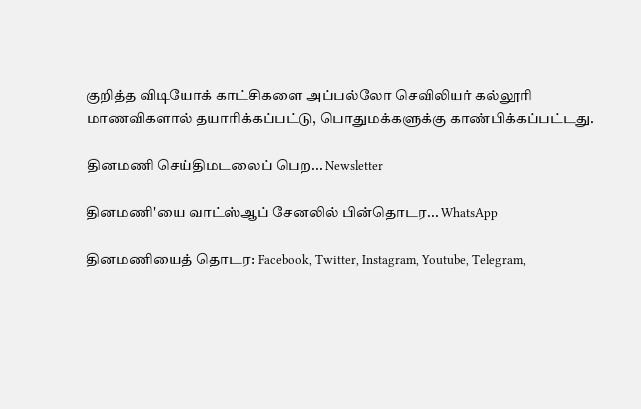குறித்த விடியோக் காட்சிகளை அப்பல்லோ செவிலியர் கல்லூரி மாணவிகளால் தயாரிக்கப்பட்டு, பொதுமக்களுக்கு காண்பிக்கப்பட்டது.

தினமணி செய்திமடலைப் பெற... Newsletter

தினமணி'யை வாட்ஸ்ஆப் சேனலில் பின்தொடர... WhatsApp

தினமணியைத் தொடர: Facebook, Twitter, Instagram, Youtube, Telegram,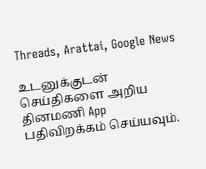Threads, Arattai, Google News

உடனுக்குடன் செய்திகளை அறிய தினமணி App பதிவிறக்கம் செய்யவும்.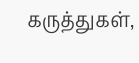கருத்துகள்,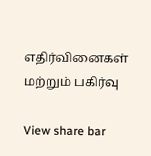எதிர்வினைகள் மற்றும் பகிர்வு

View share bar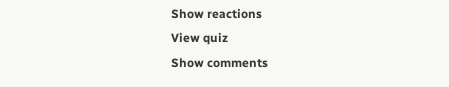Show reactions
View quiz
Show comments